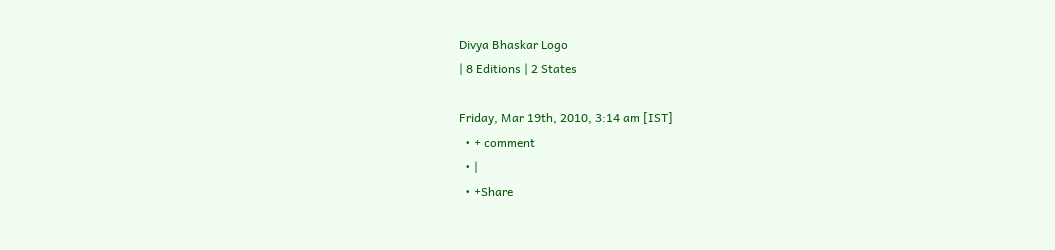Divya Bhaskar Logo
| 8 Editions | 2 States

Friday, Mar 19th, 2010, 3:14 am [IST]
  • + comment
  • |
  • +Share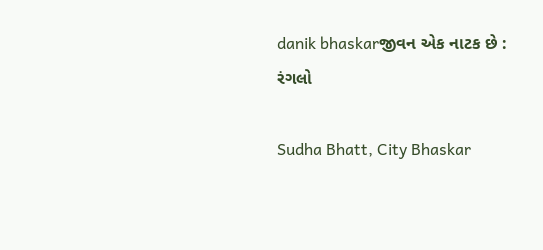danik bhaskarજીવન એક નાટક છે : રંગલો

Sudha Bhatt, City Bhaskar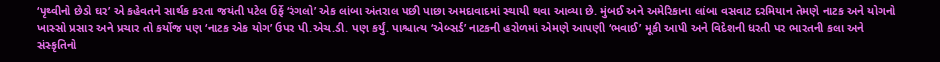‘પૃથ્વીનો છેડો ઘર’ એ કહેવતને સાર્થક કરતા જયંતી પટેલ ઉર્ફે ‘રંગલો’ એક લાંબા અંતરાલ પછી પાછા અમદાવાદમાં સ્થાયી થવા આવ્યા છે. મુંબઈ અને અમેરિકાના લાંબા વસવાટ દરમિયાન તેમણે નાટક અને યોગનો ખાસ્સો પ્રસાર અને પ્રચાર તો કર્યોજ પણ ‘નાટક એક યોગ’ ઉપર પી.એચ.ડી. પણ કર્યું. પાશ્ચાત્ય ‘એબ્સર્ડ’ નાટકની હરોળમાં એમણે આપણી ‘ભવાઈ’ મૂકી આપી અને વિદેશની ધરતી પર ભારતની કલા અને સંસ્કૃતિનો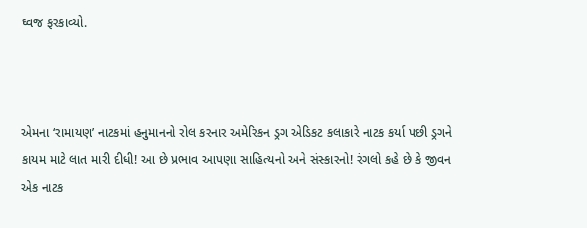ઘ્વજ ફરકાવ્યો.



એમના ‘રામાયણ’ નાટકમાં હનુમાનનો રોલ કરનાર અમેરિકન ડ્રગ એડિકટ કલાકારે નાટક કર્યા પછી ડ્રગને કાયમ માટે લાત મારી દીધી! આ છે પ્રભાવ આપણા સાહિત્યનો અને સંસ્કારનો! રંગલો કહે છે કે જીવન એક નાટક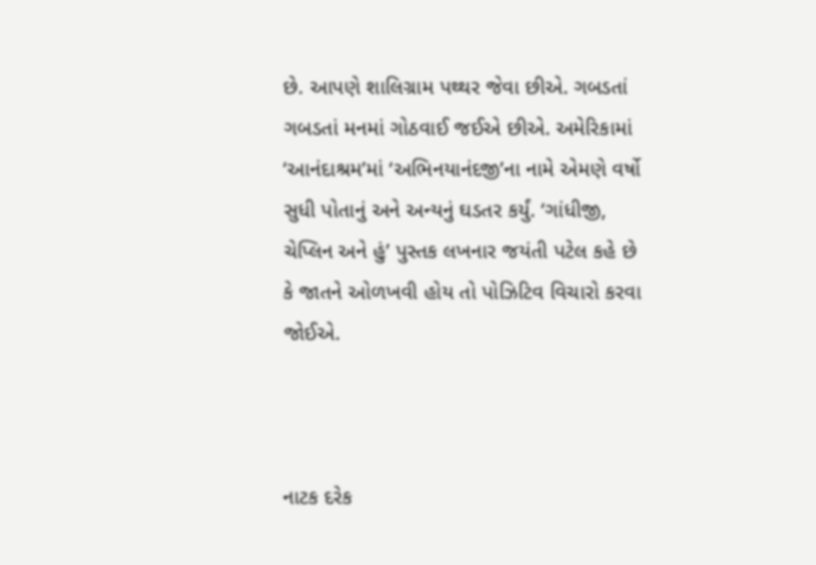છે. આપણે શાલિગ્રામ પથ્થર જેવા છીએ. ગબડતાં ગબડતાં મનમાં ગોઠવાઈ જઈએ છીએ. અમેરિકામાં ‘આનંદાશ્રમ’માં ‘અભિનયાનંદજી’ના નામે એમણે વર્ષો સુધી પોતાનું અને અન્યનું ઘડતર કર્યું. ‘ગાંધીજી, ચેપ્લિન અને હું’ પુસ્તક લખનાર જયંતી પટેલ કહે છે કે જાતને ઓળખવી હોય તો પોઝિટિવ વિચારો કરવા જોઈએ.



નાટક દરેક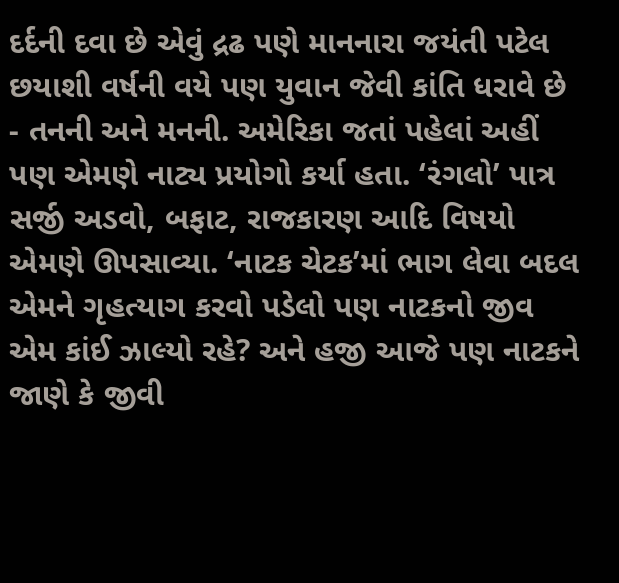દર્દની દવા છે એવું દ્રઢ પણે માનનારા જયંતી પટેલ છયાશી વર્ષની વયે પણ યુવાન જેવી કાંતિ ધરાવે છે - તનની અને મનની. અમેરિકા જતાં પહેલાં અહીં પણ એમણે નાટ્ય પ્રયોગો કર્યા હતા. ‘રંગલો’ પાત્ર સર્જી અડવો, બફાટ, રાજકારણ આદિ વિષયો એમણે ઊપસાવ્યા. ‘નાટક ચેટક’માં ભાગ લેવા બદલ એમને ગૃહત્યાગ કરવો પડેલો પણ નાટકનો જીવ એમ કાંઈ ઝાલ્યો રહે? અને હજી આજે પણ નાટકને જાણે કે જીવી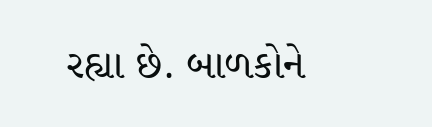રહ્યા છે. બાળકોને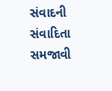સંવાદની સંવાદિતા સમજાવી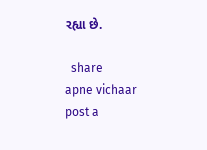રહ્યા છે.

  share
apne vichaar
post a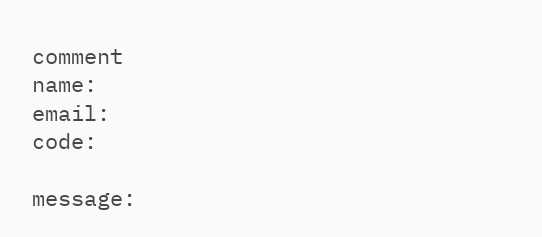comment
name:
email:
code:

message: